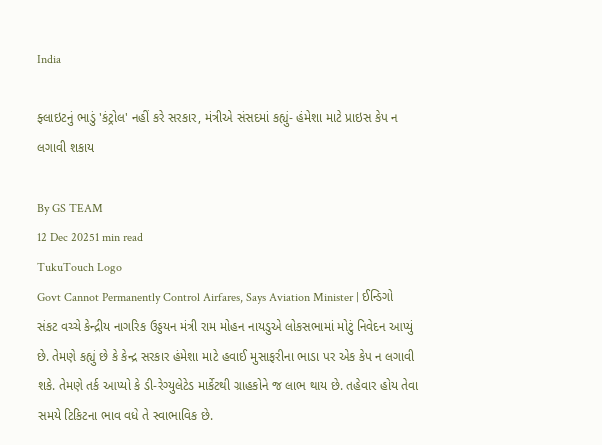India

ફ્લાઇટનું ભાડું 'કંટ્રોલ' નહીં કરે સરકાર, મંત્રીએ સંસદમાં કહ્યું- હંમેશા માટે પ્રાઇસ કેપ ન લગાવી શકાય

By GS TEAM
12 Dec 20251 min read
TukuTouch Logo
Govt Cannot Permanently Control Airfares, Says Aviation Minister | ઈન્ડિગો સંકટ વચ્ચે કેન્દ્રીય નાગરિક ઉડ્ડયન મંત્રી રામ મોહન નાયડુએ લોકસભામાં મોટું નિવેદન આપ્યું છે. તેમણે કહ્યું છે કે કેન્દ્ર સરકાર હંમેશા માટે હવાઈ મુસાફરીના ભાડા પર એક કેપ ન લગાવી શકે. તેમણે તર્ક આપ્યો કે ડી-રેગ્યુલેટેડ માર્કેટથી ગ્રાહકોને જ લાભ થાય છે. તહેવાર હોય તેવા સમયે ટિકિટના ભાવ વધે તે સ્વાભાવિક છે.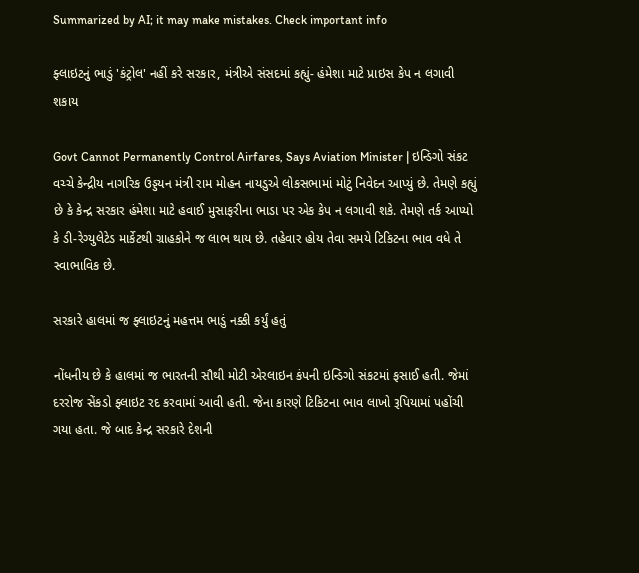Summarized by AI; it may make mistakes. Check important info

ફ્લાઇટનું ભાડું 'કંટ્રોલ' નહીં કરે સરકાર, મંત્રીએ સંસદમાં કહ્યું- હંમેશા માટે પ્રાઇસ કેપ ન લગાવી શકાય

Govt Cannot Permanently Control Airfares, Says Aviation Minister | ઇન્ડિગો સંકટ વચ્ચે કેન્દ્રીય નાગરિક ઉડ્ડયન મંત્રી રામ મોહન નાયડુએ લોકસભામાં મોટું નિવેદન આપ્યું છે. તેમણે કહ્યું છે કે કેન્દ્ર સરકાર હંમેશા માટે હવાઈ મુસાફરીના ભાડા પર એક કેપ ન લગાવી શકે. તેમણે તર્ક આપ્યો કે ડી-રેગ્યુલેટેડ માર્કેટથી ગ્રાહકોને જ લાભ થાય છે. તહેવાર હોય તેવા સમયે ટિકિટના ભાવ વધે તે સ્વાભાવિક છે.

સરકારે હાલમાં જ ફ્લાઇટનું મહત્તમ ભાડું નક્કી કર્યું હતું

નોંધનીય છે કે હાલમાં જ ભારતની સૌથી મોટી એરલાઇન કંપની ઇન્ડિગો સંકટમાં ફસાઈ હતી. જેમાં દરરોજ સેંકડો ફ્લાઇટ રદ કરવામાં આવી હતી. જેના કારણે ટિકિટના ભાવ લાખો રૂપિયામાં પહોંચી ગયા હતા. જે બાદ કેન્દ્ર સરકારે દેશની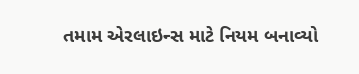તમામ એરલાઇન્સ માટે નિયમ બનાવ્યો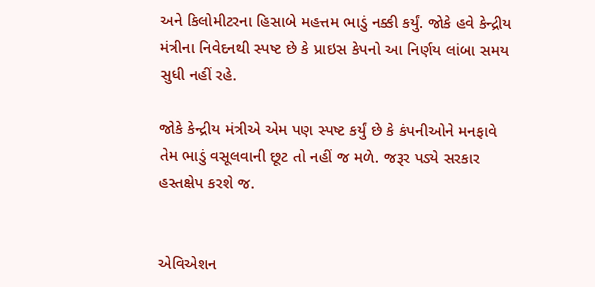અને કિલોમીટરના હિસાબે મહત્તમ ભાડું નક્કી કર્યું. જોકે હવે કેન્દ્રીય મંત્રીના નિવેદનથી સ્પષ્ટ છે કે પ્રાઇસ કેપનો આ નિર્ણય લાંબા સમય સુધી નહીં રહે.

જોકે કેન્દ્રીય મંત્રીએ એમ પણ સ્પષ્ટ કર્યું છે કે કંપનીઓને મનફાવે તેમ ભાડું વસૂલવાની છૂટ તો નહીં જ મળે. જરૂર પડ્યે સરકાર હસ્તક્ષેપ કરશે જ.


એવિએશન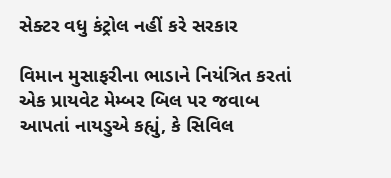સેક્ટર વધુ કંટ્રોલ નહીં કરે સરકાર

વિમાન મુસાફરીના ભાડાને નિયંત્રિત કરતાં એક પ્રાયવેટ મેમ્બર બિલ પર જવાબ આપતાં નાયડુએ કહ્યું, કે સિવિલ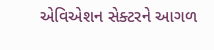એવિએશન સેક્ટરને આગળ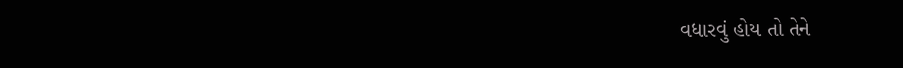વધારવું હોય તો તેને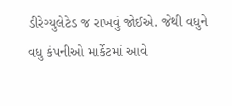ડીરેગ્યુલેટેડ જ રાખવું જોઈએ. જેથી વધુને વધુ કંપનીઓ માર્કેટમાં આવે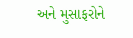અને મુસાફરોને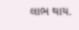લાભ થાય.